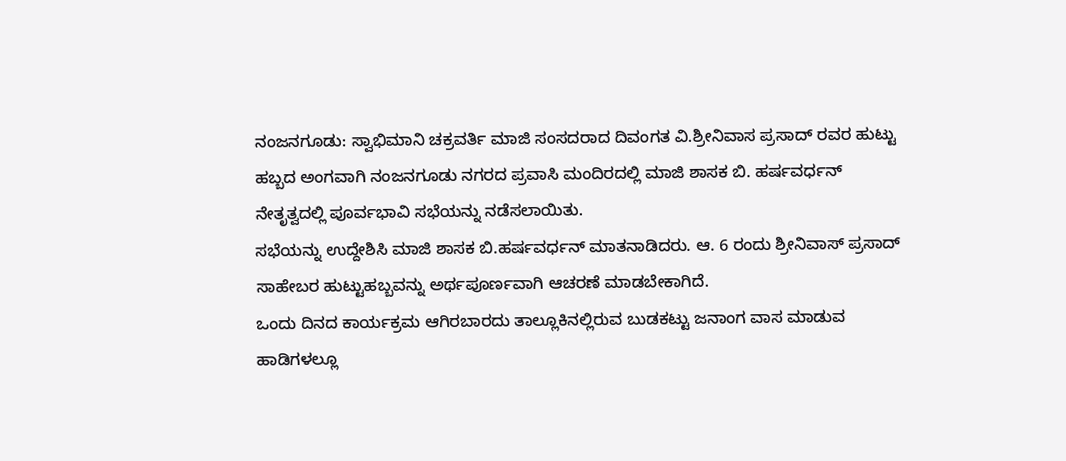ನಂಜನಗೂಡು: ಸ್ವಾಭಿಮಾನಿ ಚಕ್ರವರ್ತಿ ಮಾಜಿ ಸಂಸದರಾದ ದಿವಂಗತ ವಿ.ಶ್ರೀನಿವಾಸ ಪ್ರಸಾದ್ ರವರ ಹುಟ್ಟು ಹಬ್ಬದ ಅಂಗವಾಗಿ ನಂಜನಗೂಡು ನಗರದ ಪ್ರವಾಸಿ ಮಂದಿರದಲ್ಲಿ ಮಾಜಿ ಶಾಸಕ ಬಿ. ಹರ್ಷವರ್ಧನ್ ನೇತೃತ್ವದಲ್ಲಿ ಪೂರ್ವಭಾವಿ ಸಭೆಯನ್ನು ನಡೆಸಲಾಯಿತು.
ಸಭೆಯನ್ನು ಉದ್ದೇಶಿಸಿ ಮಾಜಿ ಶಾಸಕ ಬಿ.ಹರ್ಷವರ್ಧನ್ ಮಾತನಾಡಿದರು. ಆ. 6 ರಂದು ಶ್ರೀನಿವಾಸ್ ಪ್ರಸಾದ್ ಸಾಹೇಬರ ಹುಟ್ಟುಹಬ್ಬವನ್ನು ಅರ್ಥಪೂರ್ಣವಾಗಿ ಆಚರಣೆ ಮಾಡಬೇಕಾಗಿದೆ.
ಒಂದು ದಿನದ ಕಾರ್ಯಕ್ರಮ ಆಗಿರಬಾರದು ತಾಲ್ಲೂಕಿನಲ್ಲಿರುವ ಬುಡಕಟ್ಟು ಜನಾಂಗ ವಾಸ ಮಾಡುವ ಹಾಡಿಗಳಲ್ಲೂ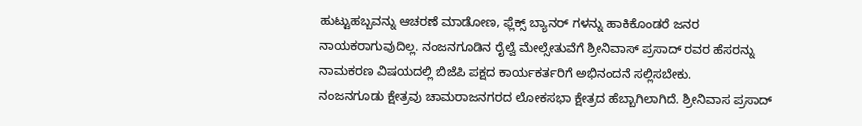ಹುಟ್ಟುಹಬ್ಬವನ್ನು ಆಚರಣೆ ಮಾಡೋಣ, ಫ್ಲೆಕ್ಸ್ ಬ್ಯಾನರ್ ಗಳನ್ನು ಹಾಕಿಕೊಂಡರೆ ಜನರ ನಾಯಕರಾಗುವುದಿಲ್ಲ. ನಂಜನಗೂಡಿನ ರೈಲ್ವೆ ಮೇಲ್ಸೇತುವೆಗೆ ಶ್ರೀನಿವಾಸ್ ಪ್ರಸಾದ್ ರವರ ಹೆಸರನ್ನು ನಾಮಕರಣ ವಿಷಯದಲ್ಲಿ ಬಿಜೆಪಿ ಪಕ್ಷದ ಕಾರ್ಯಕರ್ತರಿಗೆ ಅಭಿನಂದನೆ ಸಲ್ಲಿಸಬೇಕು.
ನಂಜನಗೂಡು ಕ್ಷೇತ್ರವು ಚಾಮರಾಜನಗರದ ಲೋಕಸಭಾ ಕ್ಷೇತ್ರದ ಹೆಬ್ಬಾಗಿಲಾಗಿದೆ. ಶ್ರೀನಿವಾಸ ಪ್ರಸಾದ್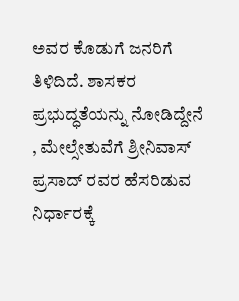ಅವರ ಕೊಡುಗೆ ಜನರಿಗೆ ತಿಳಿದಿದೆ. ಶಾಸಕರ ಪ್ರಭುದ್ಧತೆಯನ್ನು ನೋಡಿದ್ದೇನೆ , ಮೇಲ್ಸೇತುವೆಗೆ ಶ್ರೀನಿವಾಸ್ ಪ್ರಸಾದ್ ರವರ ಹೆಸರಿಡುವ ನಿರ್ಧಾರಕ್ಕೆ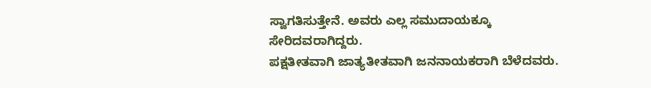ಸ್ವಾಗತಿಸುತ್ತೇನೆ. ಅವರು ಎಲ್ಲ ಸಮುದಾಯಕ್ಕೂ ಸೇರಿದವರಾಗಿದ್ದರು.
ಪಕ್ಷತೀತವಾಗಿ ಜಾತ್ಯತೀತವಾಗಿ ಜನನಾಯಕರಾಗಿ ಬೆಳೆದವರು.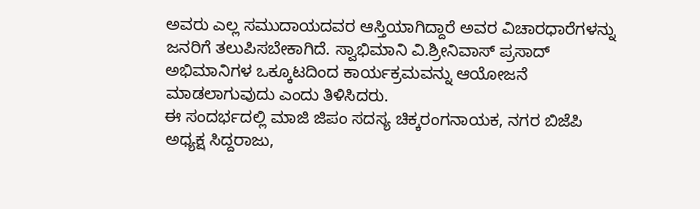ಅವರು ಎಲ್ಲ ಸಮುದಾಯದವರ ಆಸ್ತಿಯಾಗಿದ್ದಾರೆ ಅವರ ವಿಚಾರಧಾರೆಗಳನ್ನು ಜನರಿಗೆ ತಲುಪಿಸಬೇಕಾಗಿದೆ. ಸ್ವಾಭಿಮಾನಿ ವಿ.ಶ್ರೀನಿವಾಸ್ ಪ್ರಸಾದ್ ಅಭಿಮಾನಿಗಳ ಒಕ್ಕೂಟದಿಂದ ಕಾರ್ಯಕ್ರಮವನ್ನು ಆಯೋಜನೆ ಮಾಡಲಾಗುವುದು ಎಂದು ತಿಳಿಸಿದರು.
ಈ ಸಂದರ್ಭದಲ್ಲಿ ಮಾಜಿ ಜಿಪಂ ಸದಸ್ಯ ಚಿಕ್ಕರಂಗನಾಯಕ, ನಗರ ಬಿಜೆಪಿ ಅಧ್ಯಕ್ಷ ಸಿದ್ದರಾಜು,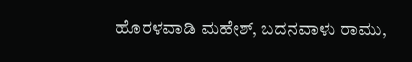ಹೊರಳವಾಡಿ ಮಹೇಶ್, ಬದನವಾಳು ರಾಮು,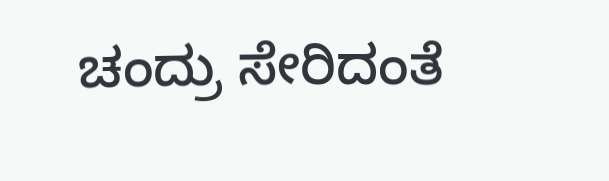ಚಂದ್ರು ಸೇರಿದಂತೆ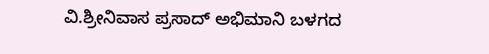ವಿ.ಶ್ರೀನಿವಾಸ ಪ್ರಸಾದ್ ಅಭಿಮಾನಿ ಬಳಗದ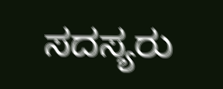ಸದಸ್ಯರು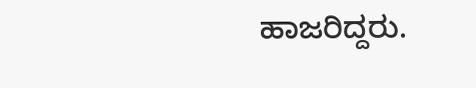ಹಾಜರಿದ್ದರು.